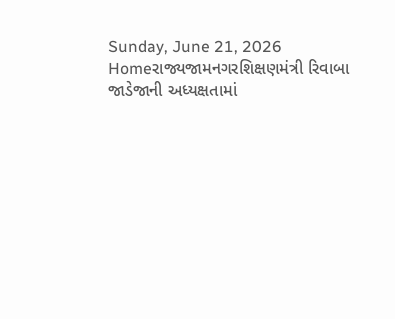Sunday, June 21, 2026
Homeરાજ્યજામનગરશિક્ષણમંત્રી રિવાબા જાડેજાની અધ્યક્ષતામાં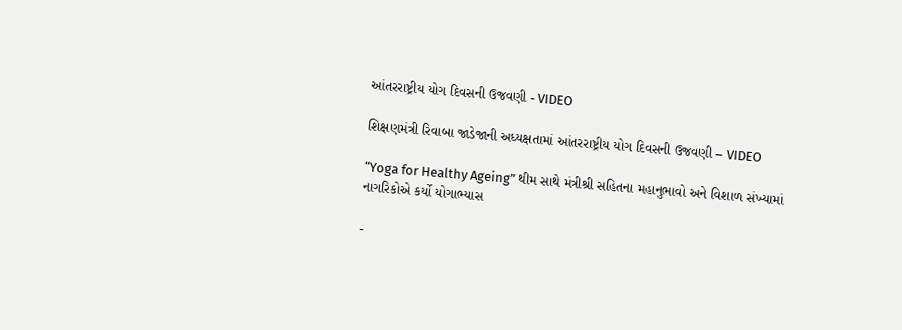આંતરરાષ્ટ્રીય યોગ દિવસની ઉજવણી - VIDEO

શિક્ષણમંત્રી રિવાબા જાડેજાની અધ્યક્ષતામાં આંતરરાષ્ટ્રીય યોગ દિવસની ઉજવણી – VIDEO

“Yoga for Healthy Ageing” થીમ સાથે મંત્રીશ્રી સહિતના મહાનુભાવો અને વિશાળ સંખ્યામાં નાગરિકોએ કર્યો યોગાભ્યાસ

-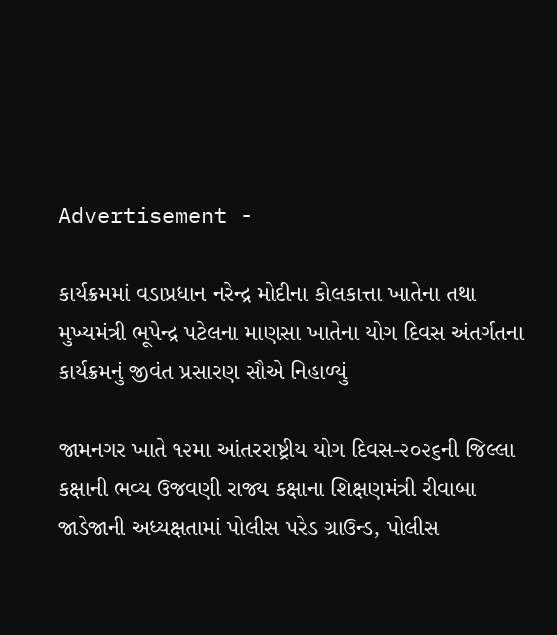Advertisement -

કાર્યક્રમમાં વડાપ્રધાન નરેન્દ્ર મોદીના કોલકાત્તા ખાતેના તથા મુખ્યમંત્રી ભૂપેન્દ્ર પટેલના માણસા ખાતેના યોગ દિવસ અંતર્ગતના કાર્યક્રમનું જીવંત પ્રસારણ સૌએ નિહાળ્યું

જામનગર ખાતે ૧૨મા આંતરરાષ્ટ્રીય યોગ દિવસ-૨૦૨૬ની જિલ્લા કક્ષાની ભવ્ય ઉજવણી રાજ્ય કક્ષાના શિક્ષણમંત્રી રીવાબા જાડેજાની અધ્યક્ષતામાં પોલીસ પરેડ ગ્રાઉન્ડ, પોલીસ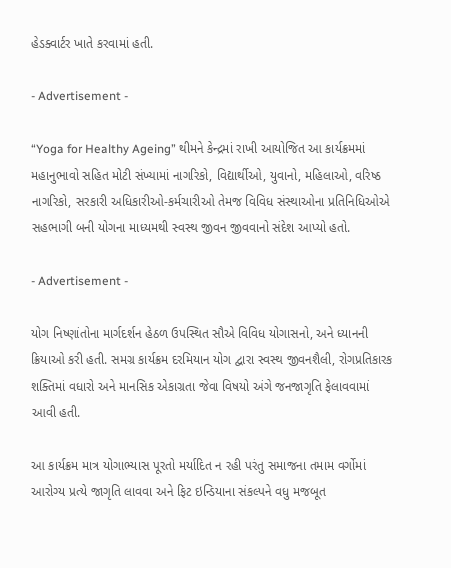હેડક્વાર્ટર ખાતે કરવામાં હતી.

- Advertisement -

“Yoga for Healthy Ageing” થીમને કેન્દ્રમાં રાખી આયોજિત આ કાર્યક્રમમાં મહાનુભાવો સહિત મોટી સંખ્યામાં નાગરિકો, વિદ્યાર્થીઓ, યુવાનો, મહિલાઓ, વરિષ્ઠ નાગરિકો, સરકારી અધિકારીઓ-કર્મચારીઓ તેમજ વિવિધ સંસ્થાઓના પ્રતિનિધિઓએ સહભાગી બની યોગના માધ્યમથી સ્વસ્થ જીવન જીવવાનો સંદેશ આપ્યો હતો.

- Advertisement -

યોગ નિષ્ણાંતોના માર્ગદર્શન હેઠળ ઉપસ્થિત સૌએ વિવિધ યોગાસનો, અને ધ્યાનની ક્રિયાઓ કરી હતી. સમગ્ર કાર્યક્રમ દરમિયાન યોગ દ્વારા સ્વસ્થ જીવનશૈલી, રોગપ્રતિકારક શક્તિમાં વધારો અને માનસિક એકાગ્રતા જેવા વિષયો અંગે જનજાગૃતિ ફેલાવવામાં આવી હતી.

આ કાર્યક્રમ માત્ર યોગાભ્યાસ પૂરતો મર્યાદિત ન રહી પરંતુ સમાજના તમામ વર્ગોમાં આરોગ્ય પ્રત્યે જાગૃતિ લાવવા અને ફિટ ઇન્ડિયાના સંકલ્પને વધુ મજબૂત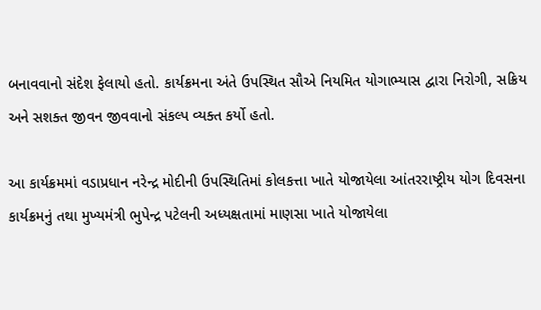બનાવવાનો સંદેશ ફેલાયો હતો. કાર્યક્રમના અંતે ઉપસ્થિત સૌએ નિયમિત યોગાભ્યાસ દ્વારા નિરોગી, સક્રિય અને સશક્ત જીવન જીવવાનો સંકલ્પ વ્યક્ત કર્યો હતો.

આ કાર્યક્રમમાં વડાપ્રધાન નરેન્દ્ર મોદીની ઉપસ્થિતિમાં કોલકત્તા ખાતે યોજાયેલા આંતરરાષ્ટ્રીય યોગ દિવસના કાર્યક્રમનું તથા મુખ્યમંત્રી ભુપેન્દ્ર પટેલની અધ્યક્ષતામાં માણસા ખાતે યોજાયેલા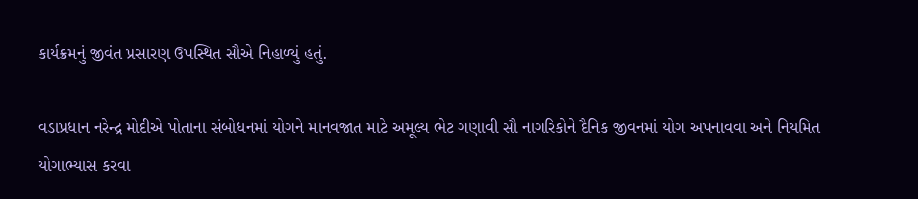કાર્યક્રમનું જીવંત પ્રસારણ ઉપસ્થિત સૌએ નિહાળ્યું હતું.

વડાપ્રધાન નરેન્દ્ર મોદીએ પોતાના સંબોધનમાં યોગને માનવજાત માટે અમૂલ્ય ભેટ ગણાવી સૌ નાગરિકોને દૈનિક જીવનમાં યોગ અપનાવવા અને નિયમિત યોગાભ્યાસ કરવા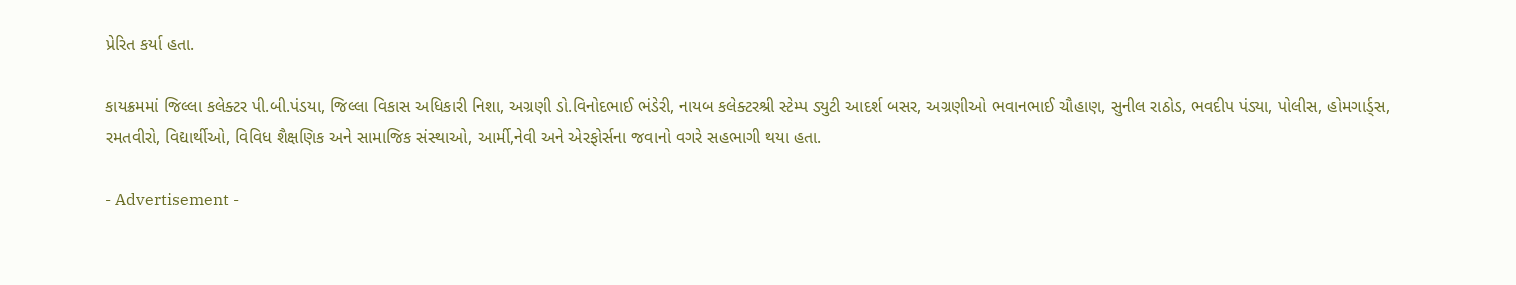પ્રેરિત કર્યા હતા.

કાયક્રમમાં જિલ્લા કલેક્ટર પી.બી.પંડયા, જિલ્લા વિકાસ અધિકારી નિશા, અગ્રણી ડો.વિનોદભાઈ ભંડેરી, નાયબ કલેક્ટરશ્રી સ્ટેમ્પ ડ્યુટી આદર્શ બસર, અગ્રણીઓ ભવાનભાઈ ચૌહાણ, સુનીલ રાઠોડ, ભવદીપ પંડ્યા, પોલીસ, હોમગાર્ડ્સ, રમતવીરો, વિદ્યાર્થીઓ, વિવિધ શૈક્ષણિક અને સામાજિક સંસ્થાઓ, આર્મી,નેવી અને એરફોર્સના જવાનો વગરે સહભાગી થયા હતા.

- Advertisement -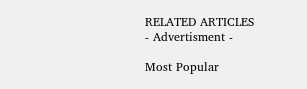RELATED ARTICLES
- Advertisment -

Most Popular